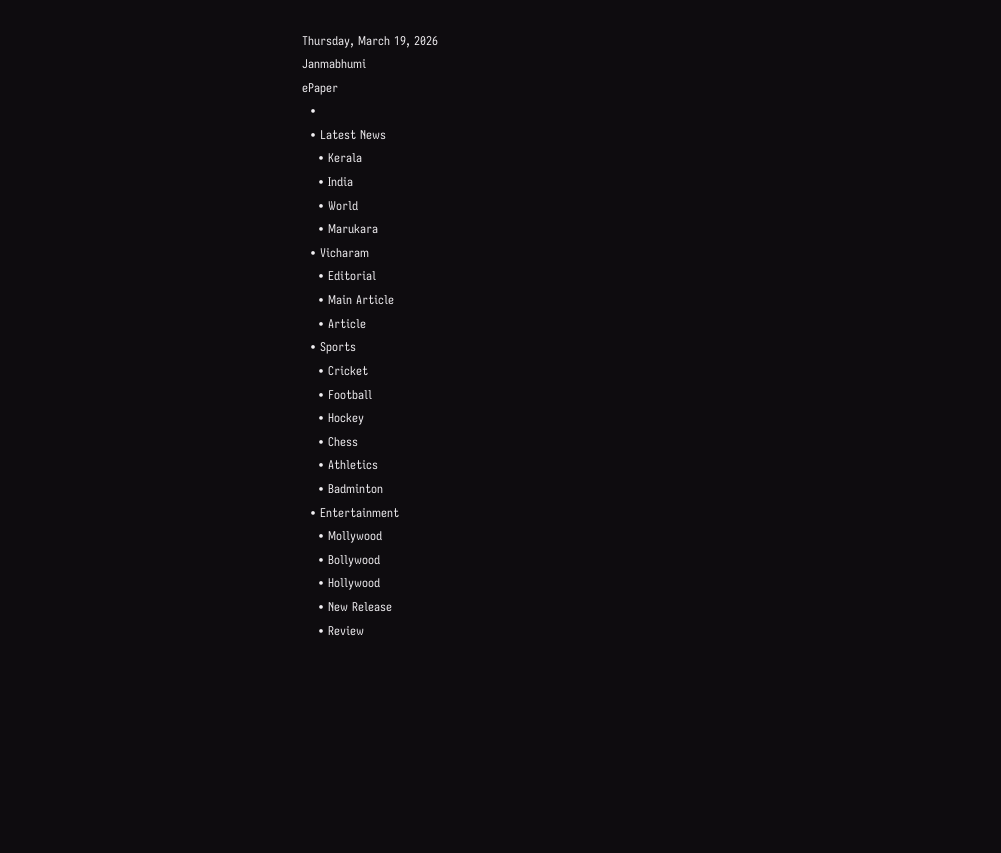Thursday, March 19, 2026
Janmabhumi
ePaper
  •
  • Latest News
    • Kerala
    • India
    • World
    • Marukara
  • Vicharam
    • Editorial
    • Main Article
    • Article
  • Sports
    • Cricket
    • Football
    • Hockey
    • Chess
    • Athletics
    • Badminton
  • Entertainment
    • Mollywood
    • Bollywood
    • Hollywood
    • New Release
    • Review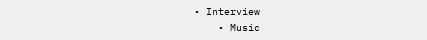• Interview
    • Music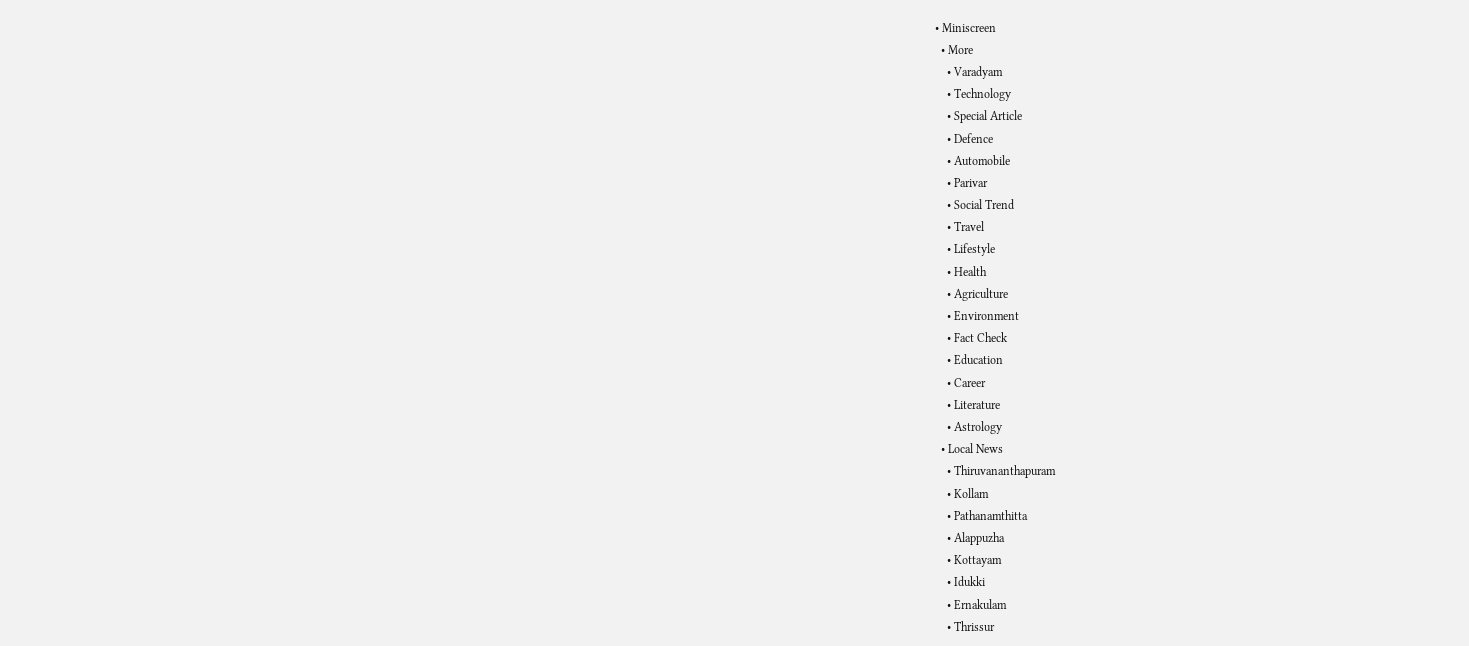• Miniscreen
  • More
    • Varadyam
    • Technology
    • Special Article
    • Defence
    • Automobile
    • Parivar
    • Social Trend
    • Travel
    • Lifestyle
    • Health
    • Agriculture
    • Environment
    • Fact Check
    • Education
    • Career
    • Literature
    • Astrology
  • Local News
    • Thiruvananthapuram
    • Kollam
    • Pathanamthitta
    • Alappuzha
    • Kottayam
    • Idukki
    • Ernakulam
    • Thrissur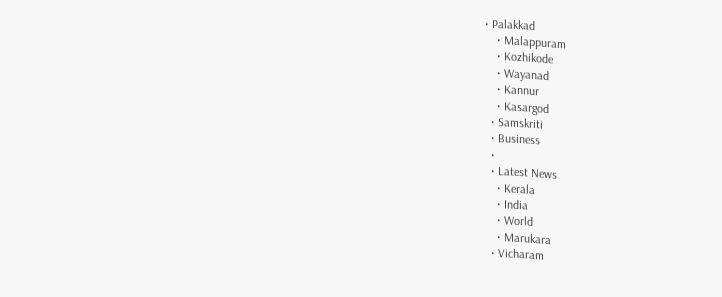• Palakkad
    • Malappuram
    • Kozhikode
    • Wayanad
    • Kannur
    • Kasargod
  • Samskriti
  • Business
  •
  • Latest News
    • Kerala
    • India
    • World
    • Marukara
  • Vicharam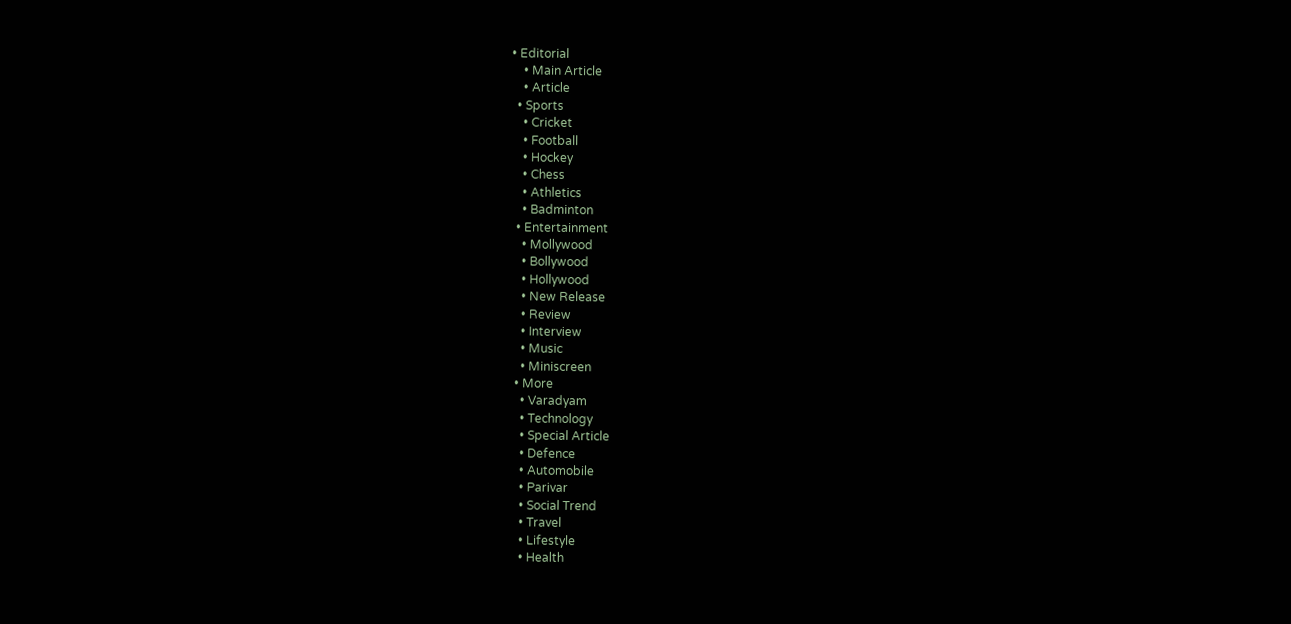• Editorial
    • Main Article
    • Article
  • Sports
    • Cricket
    • Football
    • Hockey
    • Chess
    • Athletics
    • Badminton
  • Entertainment
    • Mollywood
    • Bollywood
    • Hollywood
    • New Release
    • Review
    • Interview
    • Music
    • Miniscreen
  • More
    • Varadyam
    • Technology
    • Special Article
    • Defence
    • Automobile
    • Parivar
    • Social Trend
    • Travel
    • Lifestyle
    • Health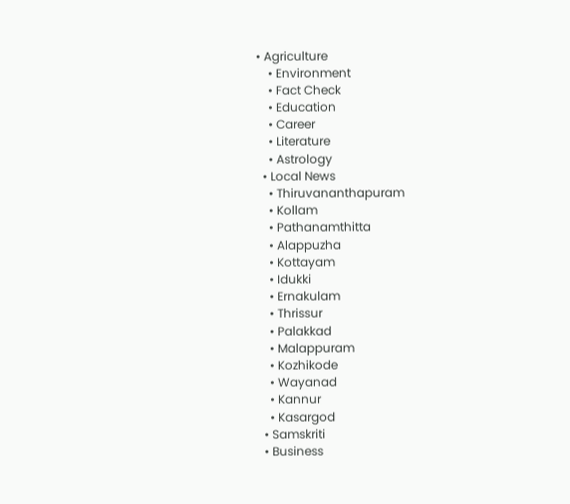• Agriculture
    • Environment
    • Fact Check
    • Education
    • Career
    • Literature
    • Astrology
  • Local News
    • Thiruvananthapuram
    • Kollam
    • Pathanamthitta
    • Alappuzha
    • Kottayam
    • Idukki
    • Ernakulam
    • Thrissur
    • Palakkad
    • Malappuram
    • Kozhikode
    • Wayanad
    • Kannur
    • Kasargod
  • Samskriti
  • Business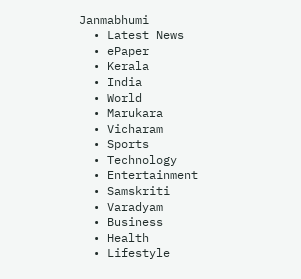Janmabhumi
  • Latest News
  • ePaper
  • Kerala
  • India
  • World
  • Marukara
  • Vicharam
  • Sports
  • Technology
  • Entertainment
  • Samskriti
  • Varadyam
  • Business
  • Health
  • Lifestyle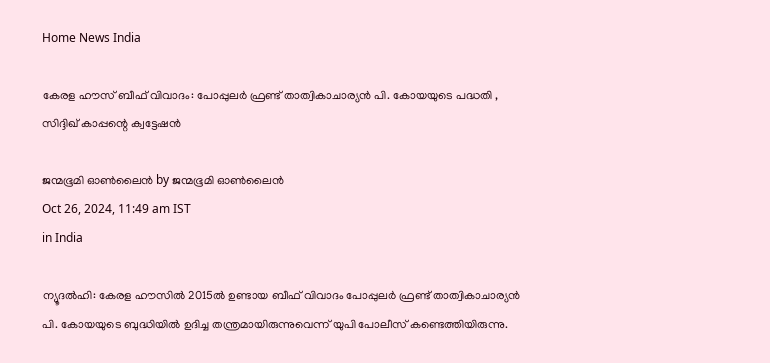Home News India

കേരള ഹൗസ് ബീഫ് വിവാദം: പോപ്പുലര്‍ ഫ്രണ്ട് താത്വികാചാര്യന്‍ പി. കോയയുടെ പദ്ധതി , സിദ്ദിഖ് കാപ്പന്റെ ക്വട്ടേഷന്‍

ജന്മഭൂമി ഓണ്‍ലൈന്‍ by ജന്മഭൂമി ഓണ്‍ലൈന്‍
Oct 26, 2024, 11:49 am IST
in India

ന്യൂദല്‍ഹി: കേരള ഹൗസില്‍ 2015ല്‍ ഉണ്ടായ ബീഫ് വിവാദം പോപ്പുലര്‍ ഫ്രണ്ട് താത്വികാചാര്യന്‍ പി. കോയയുടെ ബുദ്ധിയില്‍ ഉദിച്ച തന്ത്രമായിരുന്നുവെന്ന് യുപി പോലീസ് കണ്ടെത്തിയിരുന്നു.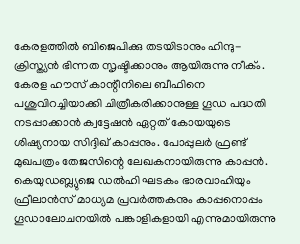കേരളത്തില്‍ ബിജെപിക്കു തടയിടാനും ഹിന്ദു- ക്രിസ്ത്യന്‍ ഭിന്നത സൃഷ്ടിക്കാനും ആയിരുന്നു നീക്ം. കേരള ഹൗസ് കാന്റീനിലെ ബീഫിനെ പശുവിറച്ചിയാക്കി ചിത്രീകരിക്കാനുള്ള ഗൂഡ പദ്ധതി നടപ്പാക്കാന്‍ ക്വട്ടേഷന്‍ ഏറ്റത് കോയയുടെ ശിഷ്യനായ സിദ്ദിഖ് കാപ്പനും. പോപ്പുലര്‍ ഫ്രണ്ട് മുഖപത്രം തേജസിന്റെ ലേഖകനായിരുന്നു കാപ്പന്‍. കെയുഡബ്ല്യുജെ ഡല്‍ഹി ഘടകം ഭാരവാഹിയും ഫ്രീലാന്‍സ് മാധ്യമ പ്രവര്‍ത്തകനും കാപ്പനൊപ്പം ഗൂഡാലോചനയില്‍ പങ്കാളികളായി എന്നുമായിരുന്നു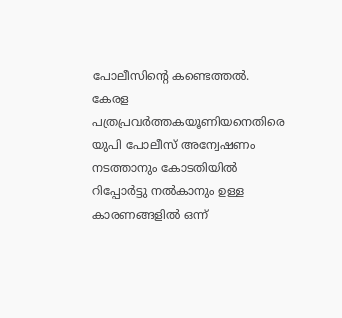പോലീസിന്റെ കണ്ടെത്തല്‍. കേരള പത്രപ്രവര്‍ത്തകയൂണിയനെതിരെ യുപി പോലീസ് അന്വേഷണം നടത്താനും കോടതിയില്‍ റിപ്പോര്‍ട്ടു നല്‍കാനും ഉള്ള കാരണങ്ങളില്‍ ഒന്ന്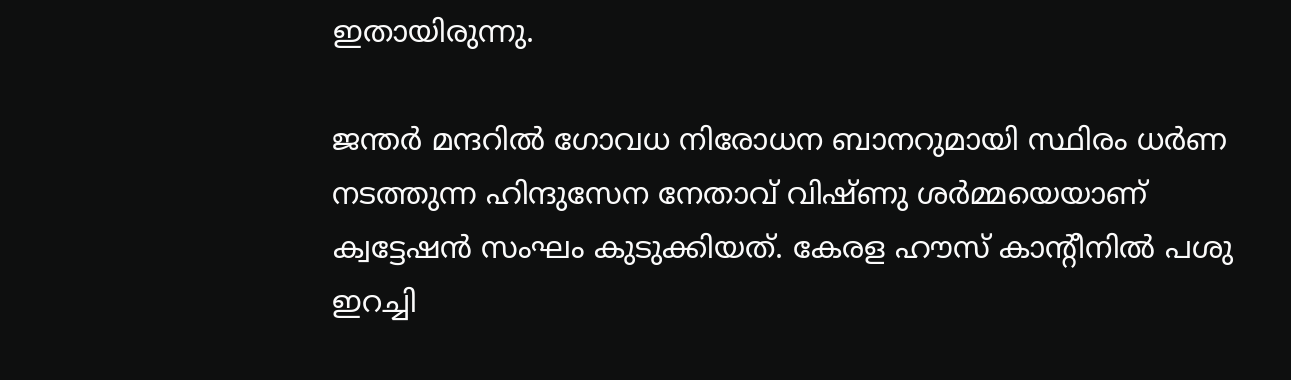ഇതായിരുന്നു.

ജന്തര്‍ മന്ദറില്‍ ഗോവധ നിരോധന ബാനറുമായി സ്ഥിരം ധര്‍ണ നടത്തുന്ന ഹിന്ദുസേന നേതാവ് വിഷ്ണു ശര്‍മ്മയെയാണ് ക്വട്ടേഷന്‍ സംഘം കുടുക്കിയത്. കേരള ഹൗസ് കാന്റീനില്‍ പശു ഇറച്ചി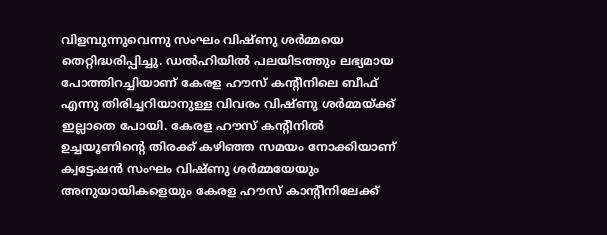വിളമ്പുന്നുവെന്നു സംഘം വിഷ്ണു ശര്‍മ്മയെ തെറ്റിദ്ധരിപ്പിച്ചു. ഡല്‍ഹിയില്‍ പലയിടത്തും ലഭ്യമായ പോത്തിറച്ചിയാണ് കേരള ഹൗസ് കന്റീനിലെ ബീഫ് എന്നു തിരിച്ചറിയാനുള്ള വിവരം വിഷ്ണു ശര്‍മ്മയ്‌ക്ക് ഇല്ലാതെ പോയി. കേരള ഹൗസ് കന്റീനില്‍ ഉച്ചയൂണിന്റെ തിരക്ക് കഴിഞ്ഞ സമയം നോക്കിയാണ് ക്വട്ടേഷന്‍ സംഘം വിഷ്ണു ശര്‍മ്മയേയും അനുയായികളെയും കേരള ഹൗസ് കാന്റീനിലേക്ക്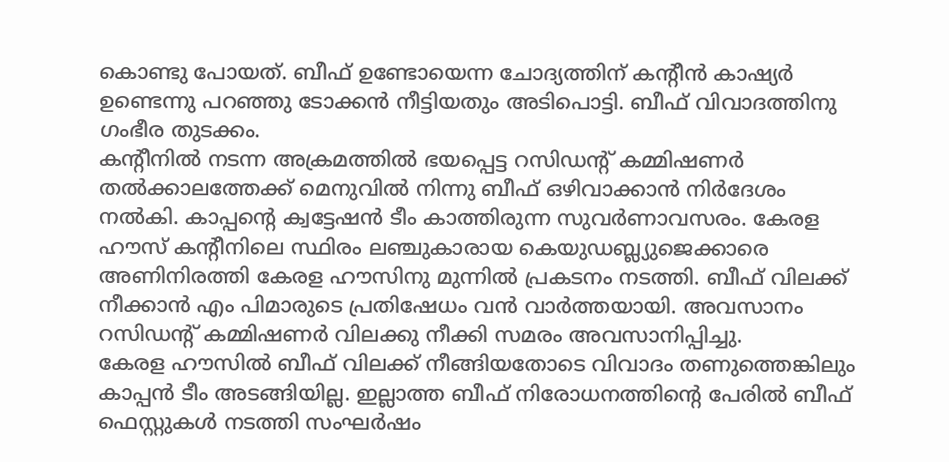കൊണ്ടു പോയത്. ബീഫ് ഉണ്ടോയെന്ന ചോദ്യത്തിന് കന്റീന്‍ കാഷ്യര്‍ ഉണ്ടെന്നു പറഞ്ഞു ടോക്കന്‍ നീട്ടിയതും അടിപൊട്ടി. ബീഫ് വിവാദത്തിനു ഗംഭീര തുടക്കം.
കന്റീനില്‍ നടന്ന അക്രമത്തില്‍ ഭയപ്പെട്ട റസിഡന്റ് കമ്മിഷണര്‍ തല്‍ക്കാലത്തേക്ക് മെനുവില്‍ നിന്നു ബീഫ് ഒഴിവാക്കാന്‍ നിര്‍ദേശം നല്‍കി. കാപ്പന്റെ ക്വട്ടേഷന്‍ ടീം കാത്തിരുന്ന സുവര്‍ണാവസരം. കേരള ഹൗസ് കന്റീനിലെ സ്ഥിരം ലഞ്ചുകാരായ കെയുഡബ്ല്യുജെക്കാരെ അണിനിരത്തി കേരള ഹൗസിനു മുന്നില്‍ പ്രകടനം നടത്തി. ബീഫ് വിലക്ക് നീക്കാന്‍ എം പിമാരുടെ പ്രതിഷേധം വന്‍ വാര്‍ത്തയായി. അവസാനം റസിഡന്റ് കമ്മിഷണര്‍ വിലക്കു നീക്കി സമരം അവസാനിപ്പിച്ചു.
കേരള ഹൗസില്‍ ബീഫ് വിലക്ക് നീങ്ങിയതോടെ വിവാദം തണുത്തെങ്കിലും കാപ്പന്‍ ടീം അടങ്ങിയില്ല. ഇല്ലാത്ത ബീഫ് നിരോധനത്തിന്റെ പേരില്‍ ബീഫ് ഫെസ്റ്റുകള്‍ നടത്തി സംഘര്‍ഷം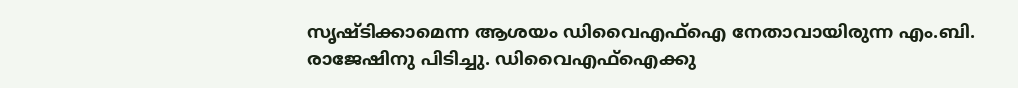സൃഷ്ടിക്കാമെന്ന ആശയം ഡിവൈഎഫ്‌ഐ നേതാവായിരുന്ന എം.ബി. രാജേഷിനു പിടിച്ചു. ഡിവൈഎഫ്‌ഐക്കു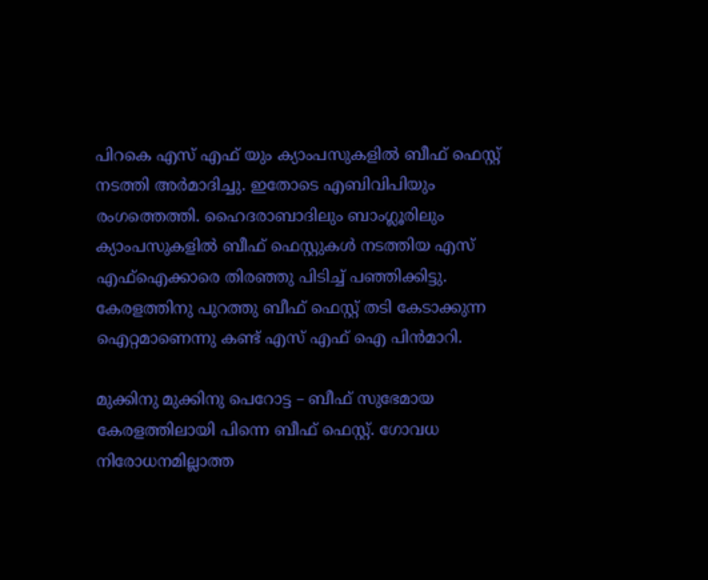പിറകെ എസ് എഫ് യും ക്യാംപസുകളില്‍ ബീഫ് ഫെസ്റ്റ് നടത്തി അര്‍മാദിച്ചു. ഇതോടെ എബിവിപിയും രംഗത്തെത്തി. ഹൈദരാബാദിലും ബാംഗ്ലൂരിലും ക്യാംപസുകളില്‍ ബീഫ് ഫെസ്റ്റുകള്‍ നടത്തിയ എസ് എഫ്‌ഐക്കാരെ തിരഞ്ഞു പിടിച്ച് പഞ്ഞിക്കിട്ടു. കേരളത്തിനു പുറത്തു ബീഫ് ഫെസ്റ്റ് തടി കേടാക്കുന്ന ഐറ്റമാണെന്നു കണ്ട് എസ് എഫ് ഐ പിന്‍മാറി.

മുക്കിനു മുക്കിനു പെറോട്ട – ബീഫ് സുഭേമായ കേരളത്തിലായി പിന്നെ ബീഫ് ഫെസ്റ്റ്. ഗോവധ നിരോധനമില്ലാത്ത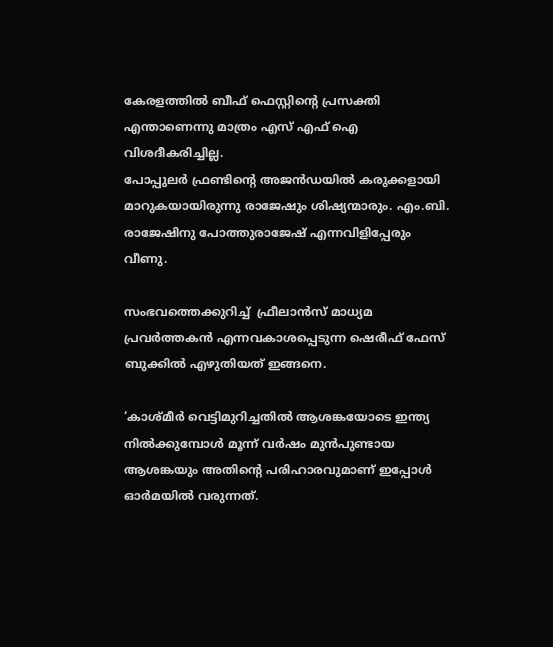കേരളത്തില്‍ ബീഫ് ഫെസ്റ്റിന്റെ പ്രസക്തി എന്താണെന്നു മാത്രം എസ് എഫ് ഐ വിശദീകരിച്ചില്ല.
പോപ്പുലര്‍ ഫ്രണ്ടിന്റെ അജന്‍ഡയില്‍ കരുക്കളായി മാറുകയായിരുന്നു രാജേഷും ശിഷ്യന്മാരും. എം.ബി. രാജേഷിനു പോത്തുരാജേഷ് എന്നവിളിപ്പേരും വീണു.

സംഭവത്തെക്കുറിച്ച്  ഫ്രീലാന്‍സ് മാധ്യമ പ്രവര്‍ത്തകന്‍ എന്നവകാശപ്പെടുന്ന ഷെരീഫ് ഫേസ് ബുക്കില്‍ എഴുതിയത് ഇങ്ങനെ.

‘കാശ്മീര്‍ വെട്ടിമുറിച്ചതില്‍ ആശങ്കയോടെ ഇന്ത്യ നില്‍ക്കുമ്പോള്‍ മൂന്ന് വര്‍ഷം മുന്‍പുണ്ടായ ആശങ്കയും അതിന്റെ പരിഹാരവുമാണ് ഇപ്പോള്‍ ഓര്‍മയില്‍ വരുന്നത്.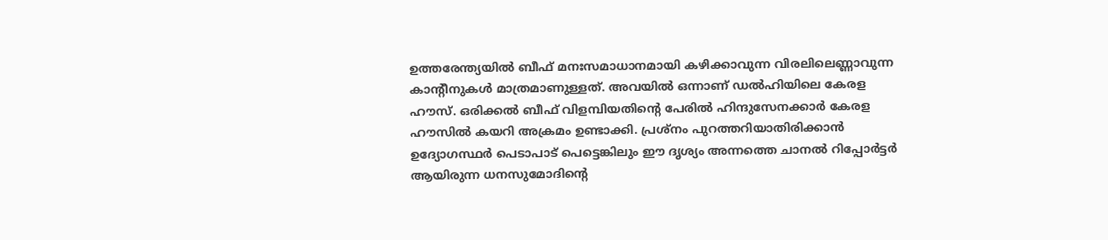ഉത്തരേന്ത്യയില്‍ ബീഫ് മനഃസമാധാനമായി കഴിക്കാവുന്ന വിരലിലെണ്ണാവുന്ന കാന്റീനുകള്‍ മാത്രമാണുള്ളത്. അവയില്‍ ഒന്നാണ് ഡല്‍ഹിയിലെ കേരള ഹൗസ്. ഒരിക്കല്‍ ബീഫ് വിളമ്പിയതിന്റെ പേരില്‍ ഹിന്ദുസേനക്കാര്‍ കേരള ഹൗസില്‍ കയറി അക്രമം ഉണ്ടാക്കി. പ്രശ്‌നം പുറത്തറിയാതിരിക്കാന്‍ ഉദ്യോഗസ്ഥര്‍ പെടാപാട് പെട്ടെങ്കിലും ഈ ദൃശ്യം അന്നത്തെ ചാനല്‍ റിപ്പോര്‍ട്ടര്‍ ആയിരുന്ന ധനസുമോദിന്റെ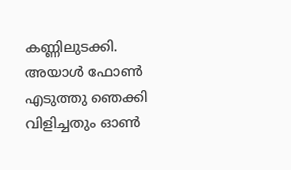കണ്ണിലുടക്കി. അയാള്‍ ഫോണ്‍ എടുത്തു ഞെക്കി വിളിച്ചതും ഓണ്‍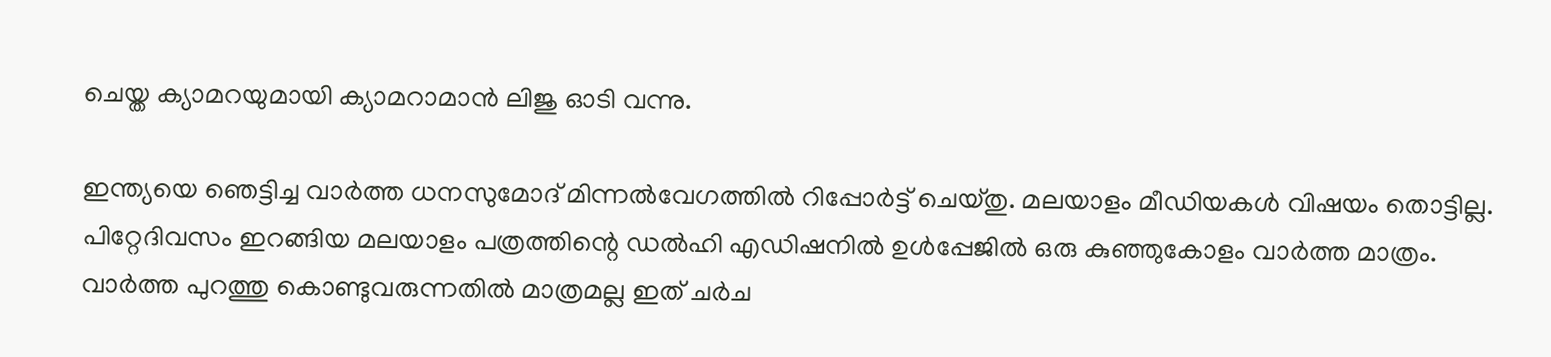ചെയ്ത ക്യാമറയുമായി ക്യാമറാമാന്‍ ലിജു ഓടി വന്നു.

ഇന്ത്യയെ ഞെട്ടിച്ച വാര്‍ത്ത ധനസുമോദ് മിന്നല്‍വേഗത്തില്‍ റിപ്പോര്‍ട്ട് ചെയ്തു. മലയാളം മീഡിയകള്‍ വിഷയം തൊട്ടില്ല. പിറ്റേദിവസം ഇറങ്ങിയ മലയാളം പത്രത്തിന്റെ ഡല്‍ഹി എഡിഷനില്‍ ഉള്‍പ്പേജില്‍ ഒരു കുഞ്ഞുകോളം വാര്‍ത്ത മാത്രം. വാര്‍ത്ത പുറത്തു കൊണ്ടുവരുന്നതില്‍ മാത്രമല്ല ഇത് ചര്‍ച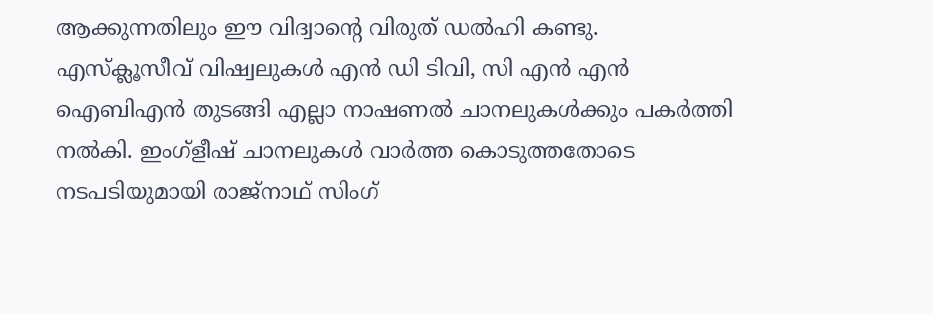ആക്കുന്നതിലും ഈ വിദ്വാന്റെ വിരുത് ഡല്‍ഹി കണ്ടു. എസ്‌ക്ലൂസീവ് വിഷ്വലുകള്‍ എന്‍ ഡി ടിവി, സി എന്‍ എന്‍ ഐബിഎന്‍ തുടങ്ങി എല്ലാ നാഷണല്‍ ചാനലുകള്‍ക്കും പകര്‍ത്തി നല്‍കി. ഇംഗ്‌ളീഷ് ചാനലുകള്‍ വാര്‍ത്ത കൊടുത്തതോടെ നടപടിയുമായി രാജ്നാഥ് സിംഗ്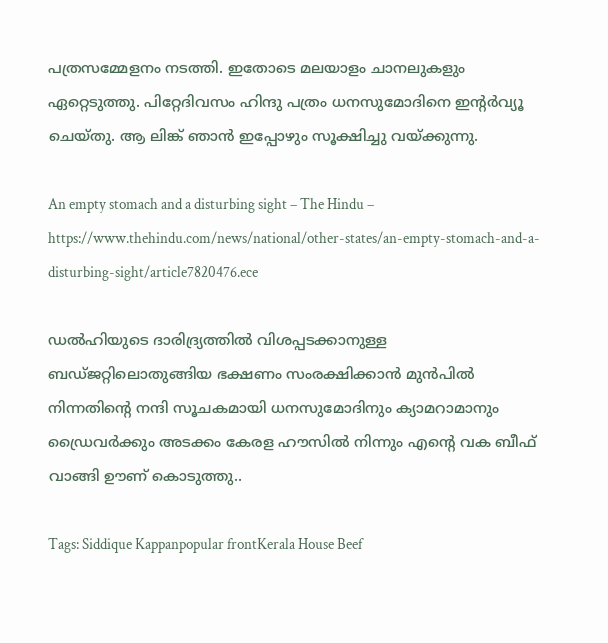പത്രസമ്മേളനം നടത്തി. ഇതോടെ മലയാളം ചാനലുകളും ഏറ്റെടുത്തു. പിറ്റേദിവസം ഹിന്ദു പത്രം ധനസുമോദിനെ ഇന്റര്‍വ്യൂ ചെയ്തു. ആ ലിങ്ക് ഞാന്‍ ഇപ്പോഴും സൂക്ഷിച്ചു വയ്‌ക്കുന്നു.

An empty stomach and a disturbing sight – The Hindu – https://www.thehindu.com/news/national/other-states/an-empty-stomach-and-a-disturbing-sight/article7820476.ece

ഡല്‍ഹിയുടെ ദാരിദ്ര്യത്തില്‍ വിശപ്പടക്കാനുള്ള ബഡ്ജറ്റിലൊതുങ്ങിയ ഭക്ഷണം സംരക്ഷിക്കാന്‍ മുന്‍പില്‍ നിന്നതിന്റെ നന്ദി സൂചകമായി ധനസുമോദിനും ക്യാമറാമാനും ഡ്രൈവര്‍ക്കും അടക്കം കേരള ഹൗസില്‍ നിന്നും എന്റെ വക ബീഫ് വാങ്ങി ഊണ് കൊടുത്തു..

Tags: Siddique Kappanpopular frontKerala House Beef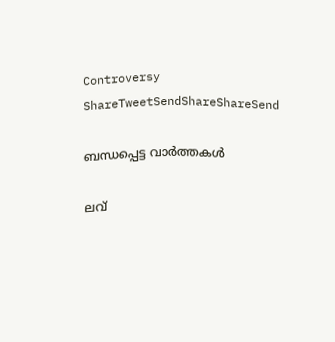Controversy
ShareTweetSendShareShareSend

ബന്ധപ്പെട്ട വാര്‍ത്തകള്‍

ലവ്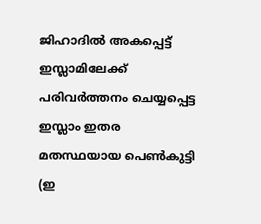ജിഹാദില്‍ അകപ്പെട്ട് ഇസ്ലാമിലേക്ക് പരിവര്‍ത്തനം ചെയ്യപ്പെട്ട ഇസ്ലാം ഇതര മതസ്ഥയായ പെണ്‍കുട്ടി (ഇ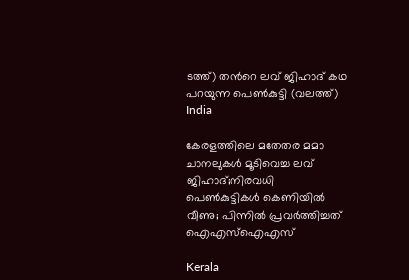ടത്ത്) തന്‍റെ ലവ് ജിഹാദ് കഥ പറയുന്ന പെണ്‍കുട്ടി (വലത്ത്)
India

കേരളത്തിലെ മതേതര മമാ ചാനലുകള്‍ മൂടിവെച്ച ലവ് ജിഹാദ്;നിരവധി പെണ്‍കുട്ടികള്‍ കെണിയില്‍ വീണു; പിന്നില്‍ പ്രവര്‍ത്തിച്ചത് ഐഎസ്ഐഎസ്

Kerala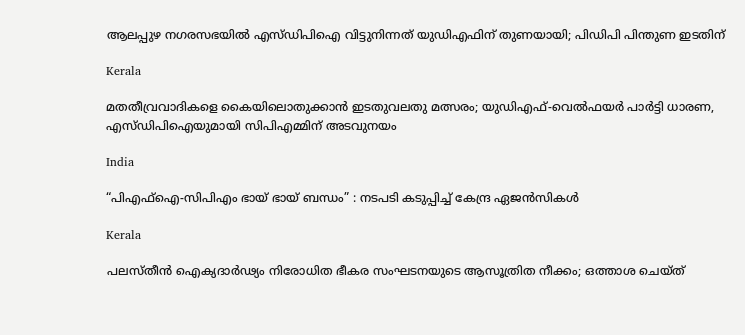ആലപ്പുഴ നഗരസഭയിൽ എസ്ഡിപിഐ വിട്ടുനിന്നത് യുഡിഎഫിന് തുണയായി; പിഡിപി പിന്തുണ ഇടതിന്

Kerala

മതതീവ്രവാദികളെ കൈയിലൊതുക്കാന്‍ ഇടതുവലതു മത്സരം; യുഡിഎഫ്-വെല്‍ഫയര്‍ പാര്‍ട്ടി ധാരണ, എസ്ഡിപിഐയുമായി സിപിഎമ്മിന് അടവുനയം

India

“പിഎഫ്ഐ-സിപിഎം ഭായ് ഭായ് ബന്ധം” : നടപടി കടുപ്പിച്ച്‌ കേന്ദ്ര ഏജൻസികൾ

Kerala

പലസ്തീന്‍ ഐക്യദാര്‍ഢ്യം നിരോധിത ഭീകര സംഘടനയുടെ ആസൂത്രിത നീക്കം; ഒത്താശ ചെയ്ത്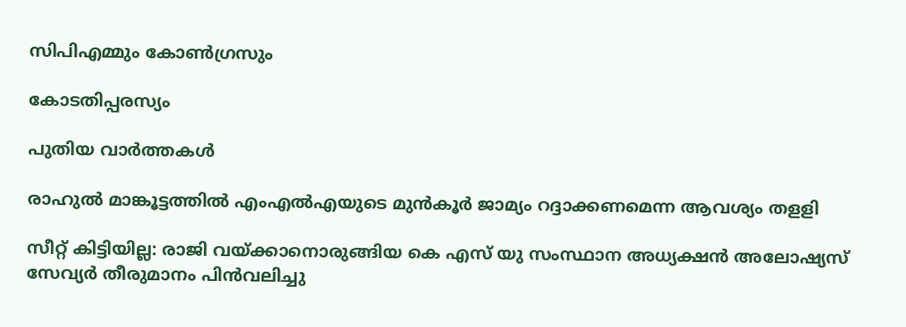സിപിഎമ്മും കോണ്‍ഗ്രസും

കോടതിപ്പരസ്യം

പുതിയ വാര്‍ത്തകള്‍

രാഹുല്‍ മാങ്കൂട്ടത്തില്‍ എംഎല്‍എയുടെ മുന്‍കൂര്‍ ജാമ്യം റദ്ദാക്കണമെന്ന ആവശ്യം തളളി

സീറ്റ് കിട്ടിയില്ല: രാജി വയ്‌ക്കാനൊരുങ്ങിയ കെ എസ് യു സംസ്ഥാന അധ്യക്ഷന്‍ അലോഷ്യസ് സേവ്യര്‍ തീരുമാനം പിന്‍വലിച്ചു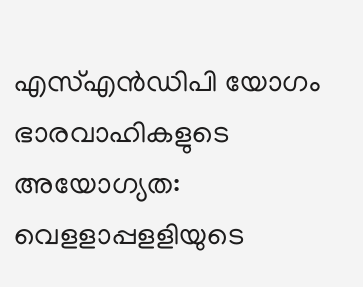എസ്എന്‍ഡിപി യോഗം ഭാരവാഹികളുടെ അയോഗ്യത: വെളളാപ്പളളിയുടെ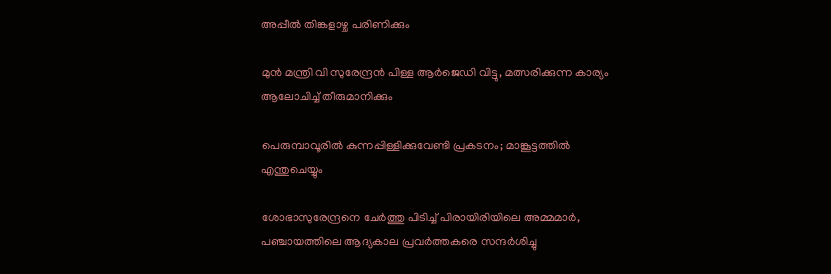അപ്പീല്‍ തിങ്കളാഴ്ച പരിണിക്കും

മുന്‍ മന്ത്രി വി സുരേന്ദ്രന്‍ പിള്ള ആര്‍ജെഡി വിട്ടു, മത്സരിക്കുന്ന കാര്യം ആലോചിച്ച് തീരുമാനിക്കും

പെരുമ്പാവൂരിൽ കുന്നപ്പിള്ളിക്കുവേണ്ടി പ്രകടനം; മാങ്കൂട്ടത്തിൽ എന്തുചെയ്യും

ശോഭാസുരേന്ദ്രനെ ചേര്‍ത്തു പിടിച്ച് പിരായിരിയിലെ അമ്മമാര്‍, പഞ്ചായത്തിലെ ആദ്യകാല പ്രവര്‍ത്തകരെ സന്ദര്‍ശിച്ചു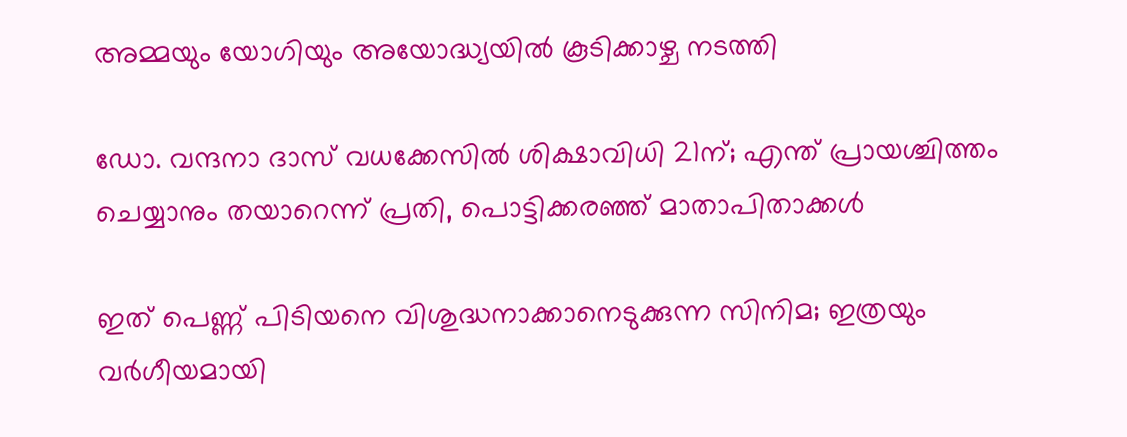അമ്മയും യോഗിയും അയോദ്ധ്യയിൽ കൂടിക്കാഴ്ച നടത്തി

ഡോ. വന്ദനാ ദാസ് വധക്കേസിൽ ശിക്ഷാവിധി 21ന്; എന്ത് പ്രായശ്ചിത്തം ചെയ്യാനും തയാറെന്ന് പ്രതി, പൊട്ടിക്കരഞ്ഞ് മാതാപിതാക്കൾ

ഇത് പെണ്ണ് പിടിയനെ വിശുദ്ധനാക്കാനെടുക്കുന്ന സിനിമ; ഇത്രയും വർഗീയമായി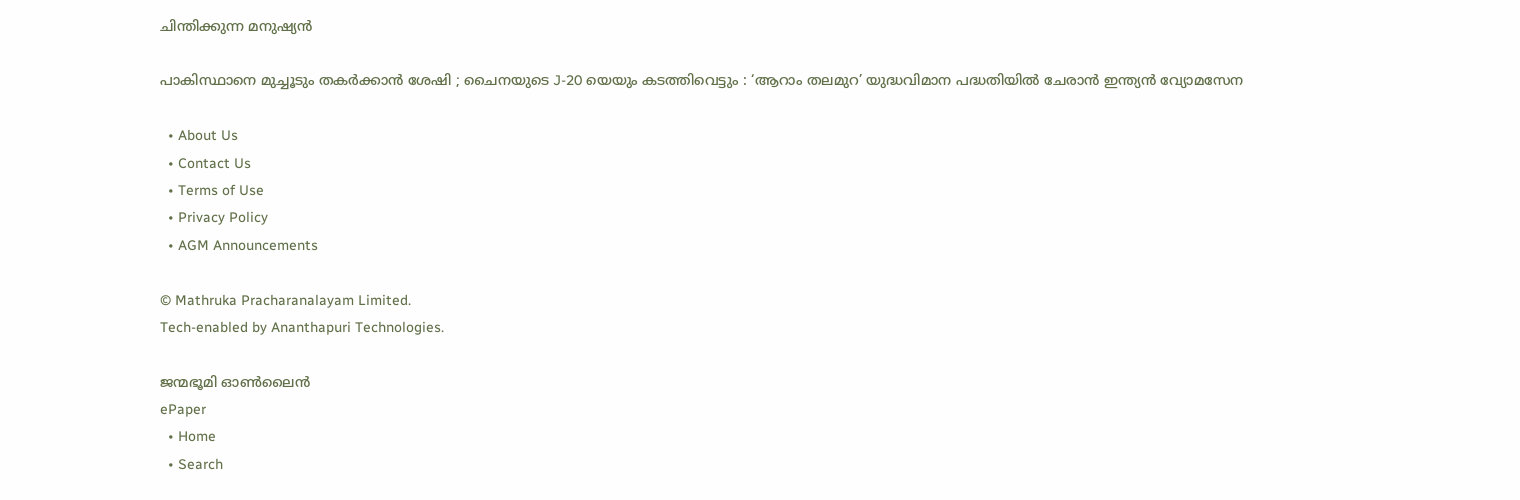ചിന്തിക്കുന്ന മനുഷ്യൻ

പാകിസ്ഥാനെ മുച്ചൂടും തകർക്കാൻ ശേഷി ; ചൈനയുടെ J-20 യെയും കടത്തിവെട്ടും : ‘ആറാം തലമുറ’ യുദ്ധവിമാന പദ്ധതിയിൽ ചേരാൻ ഇന്ത്യൻ വ്യോമസേന

  • About Us
  • Contact Us
  • Terms of Use
  • Privacy Policy
  • AGM Announcements

© Mathruka Pracharanalayam Limited.
Tech-enabled by Ananthapuri Technologies.

ജന്മഭൂമി ഓണ്‍ലൈന്‍
ePaper
  • Home
  • Search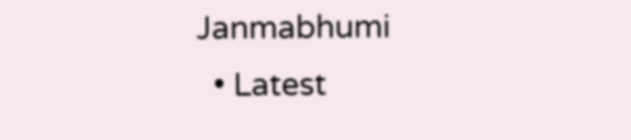Janmabhumi
  • Latest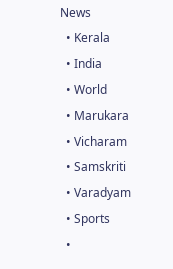News
  • Kerala
  • India
  • World
  • Marukara
  • Vicharam
  • Samskriti
  • Varadyam
  • Sports
  •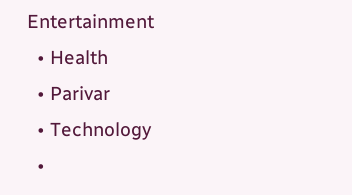Entertainment
  • Health
  • Parivar
  • Technology
  •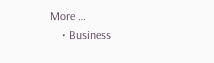More …
    • Business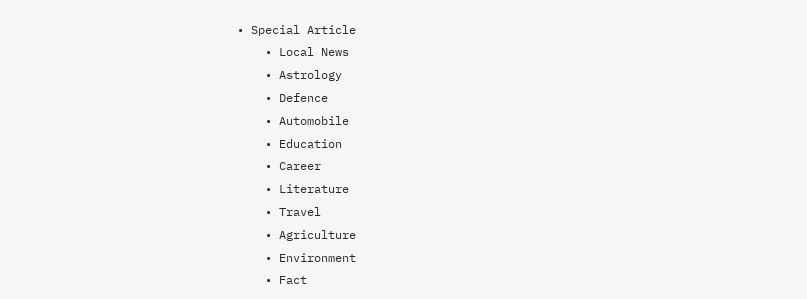• Special Article
    • Local News
    • Astrology
    • Defence
    • Automobile
    • Education
    • Career
    • Literature
    • Travel
    • Agriculture
    • Environment
    • Fact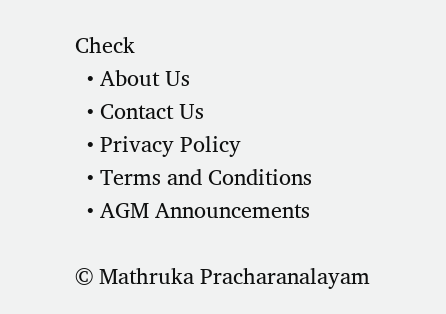Check
  • About Us
  • Contact Us
  • Privacy Policy
  • Terms and Conditions
  • AGM Announcements

© Mathruka Pracharanalayam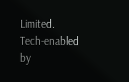Limited.
Tech-enabled by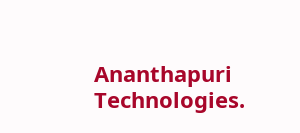Ananthapuri Technologies.